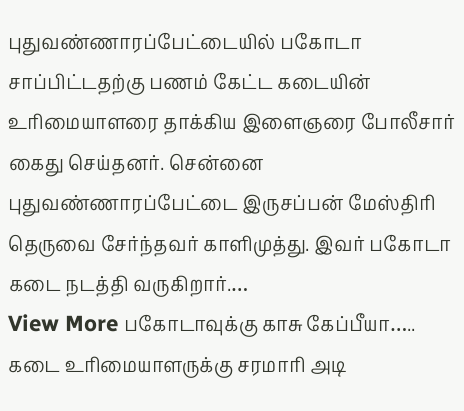புதுவண்ணாரப்பேட்டையில் பகோடா சாப்பிட்டதற்கு பணம் கேட்ட கடையின் உரிமையாளரை தாக்கிய இளைஞரை போலீசார் கைது செய்தனர். சென்னை புதுவண்ணாரப்பேட்டை இருசப்பன் மேஸ்திரி தெருவை சேர்ந்தவர் காளிமுத்து. இவர் பகோடா கடை நடத்தி வருகிறார்.…
View More பகோடாவுக்கு காசு கேப்பீயா….. கடை உரிமையாளருக்கு சரமாரி அடி